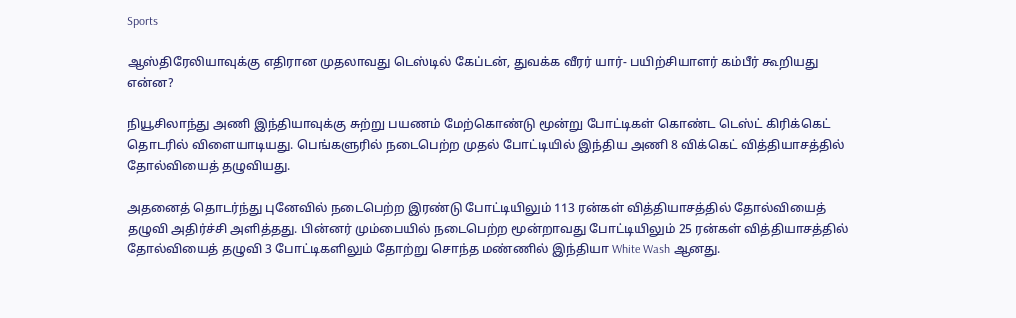Sports

ஆஸ்திரேலியாவுக்கு எதிரான முதலாவது டெஸ்டில் கேப்டன், துவக்க வீரர் யார்- பயிற்சியாளர் கம்பீர் கூறியது என்ன?

நியூசிலாந்து அணி இந்தியாவுக்கு சுற்று பயணம் மேற்கொண்டு மூன்று போட்டிகள் கொண்ட டெஸ்ட் கிரிக்கெட் தொடரில் விளையாடியது. பெங்களுரில் நடைபெற்ற முதல் போட்டியில் இந்திய அணி 8 விக்கெட் வித்தியாசத்தில் தோல்வியைத் தழுவியது.

அதனைத் தொடர்ந்து புனேவில் நடைபெற்ற இரண்டு போட்டியிலும் 113 ரன்கள் வித்தியாசத்தில் தோல்வியைத் தழுவி அதிர்ச்சி அளித்தது. பின்னர் மும்பையில் நடைபெற்ற மூன்றாவது போட்டியிலும் 25 ரன்கள் வித்தியாசத்தில் தோல்வியைத் தழுவி 3 போட்டிகளிலும் தோற்று சொந்த மண்ணில் இந்தியா White Wash ஆனது.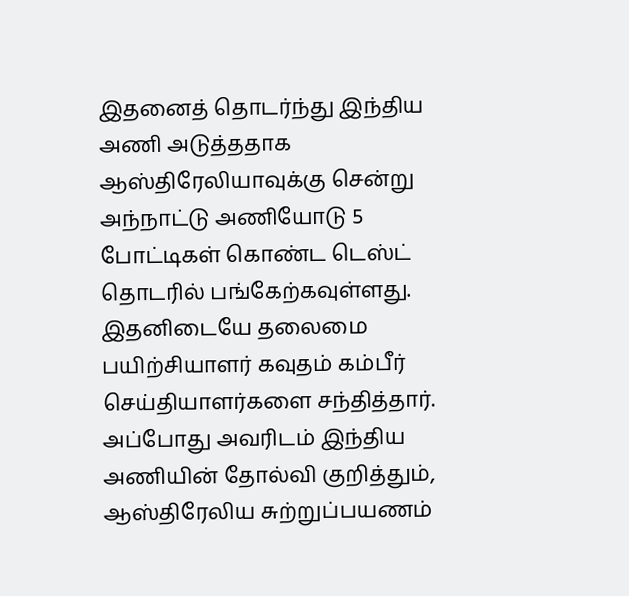இதனைத் தொடர்ந்து இந்திய அணி அடுத்ததாக ஆஸ்திரேலியாவுக்கு சென்று அந்நாட்டு அணியோடு 5 போட்டிகள் கொண்ட டெஸ்ட் தொடரில் பங்கேற்கவுள்ளது. இதனிடையே தலைமை பயிற்சியாளர் கவுதம் கம்பீர் செய்தியாளர்களை சந்தித்தார். அப்போது அவரிடம் இந்திய அணியின் தோல்வி குறித்தும், ஆஸ்திரேலிய சுற்றுப்பயணம்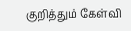குறித்தும் கேள்வி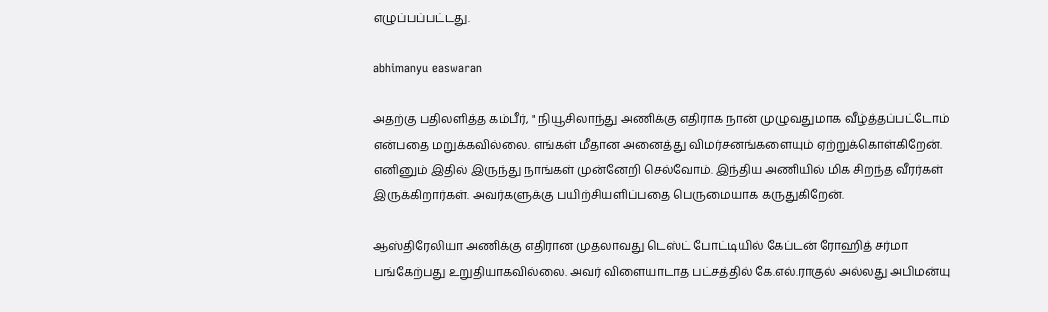எழுப்பப்பட்டது.

abhimanyu easwaran

அதற்கு பதிலளித்த கம்பீர், " நியூசிலாந்து அணிக்கு எதிராக நான் முழுவதுமாக வீழ்த்தப்பட்டோம் என்பதை மறுக்கவில்லை. எங்கள் மீதான அனைத்து விமர்சனங்களையும் ஏற்றுக்கொள்கிறேன். எனினும் இதில் இருந்து நாங்கள் முன்னேறி செல்வோம். இந்திய அணியில் மிக சிறந்த வீரர்கள் இருக்கிறார்கள். அவர்களுக்கு பயிற்சியளிப்பதை பெருமையாக கருதுகிறேன்.

ஆஸ்திரேலியா அணிக்கு எதிரான முதலாவது டெஸ்ட் போட்டியில் கேப்டன் ரோஹித் சர்மா பங்கேற்பது உறுதியாகவில்லை. அவர் விளையாடாத பட்சத்தில் கே.எல்.ராகுல் அல்லது அபிமன்யு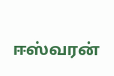ஈஸ்வரன்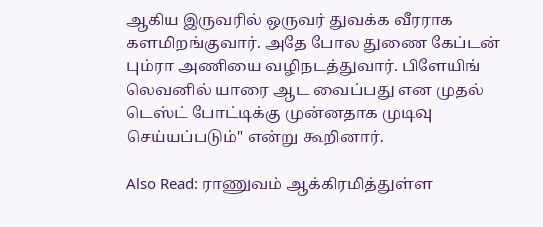ஆகிய இருவரில் ஒருவர் துவக்க வீரராக களமிறங்குவார். அதே போல துணை கேப்டன் பும்ரா அணியை வழிநடத்துவார். பிளேயிங் லெவனில் யாரை ஆட வைப்பது என முதல் டெஸ்ட் போட்டிக்கு முன்னதாக முடிவு செய்யப்படும்" என்று கூறினார்.

Also Read: ராணுவம் ஆக்கிரமித்துள்ள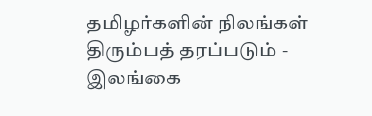தமிழர்களின் நிலங்கள் திரும்பத் தரப்படும் - இலங்கை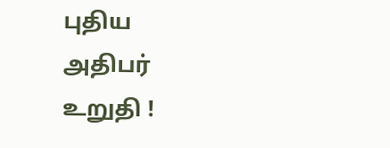புதிய அதிபர் உறுதி !